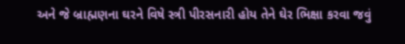અને જે બ્રાહ્મણના ઘરને વિષે સ્ત્રી પીરસનારી હોય તેને ઘેર ભિક્ષા કરવા જવું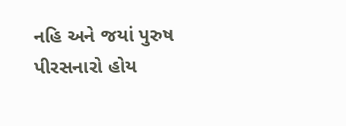નહિ અને જયાં પુરુષ પીરસનારો હોય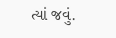ત્યાં જવું.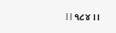।।૧૮૪।।